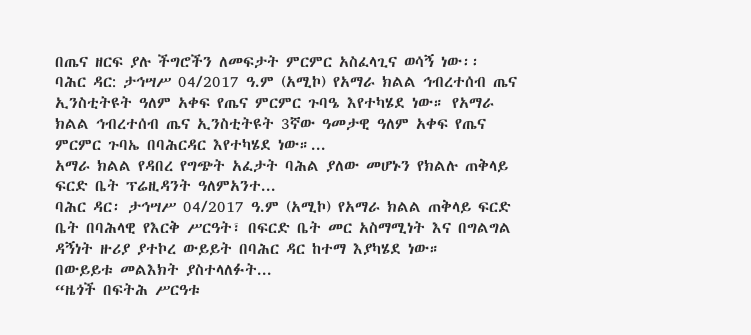በጤና ዘርፍ ያሉ ችግሮችን ለመፍታት ምርምር አስፈላጊና ወሳኝ ነው፡፡
ባሕር ዳር: ታኅሣሥ 04/2017 ዓ.ም (አሚኮ) የአማራ ክልል ኅብረተሰብ ጤና ኢንስቲትዩት ዓለም አቀፍ የጤና ምርምር ጉባዔ እየተካሄደ ነው። የአማራ ክልል ኅብረተሰብ ጤና ኢንስቲትዩት 3ኛው ዓመታዊ ዓለም አቀፍ የጤና ምርምር ጉባኤ በባሕርዳር እየተካሄደ ነው።...
አማራ ክልል የዳበረ የግጭት አፈታት ባሕል ያለው መሆኑን የክልሉ ጠቅላይ ፍርድ ቤት ፕሬዚዳንት ዓለምአንተ...
ባሕር ዳር፡ ታኅሣሥ 04/2017 ዓ.ም (አሚኮ) የአማራ ክልል ጠቅላይ ፍርድ ቤት በባሕላዊ የእርቅ ሥርዓት፣ በፍርድ ቤት መር አስማሚነት እና በግልግል ዳኝነት ዙሪያ ያተኮረ ውይይት በባሕር ዳር ከተማ እያካሄደ ነው።
በውይይቱ መልእክት ያስተላለፉት...
“ዜጎች በፍትሕ ሥርዓቱ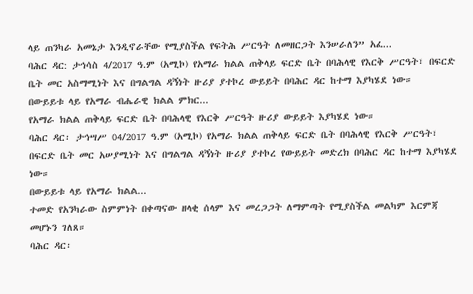ላይ ጠንካራ አመኔታ እንዲኖራቸው የሚያስችል የፍትሕ ሥርዓት ለመዘርጋት እንሠራለን” አፈ...
ባሕር ዳር: ታኅሳስ 4/2017 ዓ.ም (አሚኮ) የአማራ ክልል ጠቅላይ ፍርድ ቤት በባሕላዊ የእርቅ ሥርዓት፣ በፍርድ ቤት መር አስማሚነት እና በግልግል ዳኝነት ዙሪያ ያተኮረ ውይይት በባሕር ዳር ከተማ እያካሄደ ነው።
በውይይቱ ላይ የአማራ ብሔራዊ ክልል ምክር...
የአማራ ክልል ጠቅላይ ፍርድ ቤት በባሕላዊ የእርቅ ሥርዓት ዙሪያ ውይይት እያካሄደ ነው።
ባሕር ዳር፡ ታኅሣሥ 04/2017 ዓ.ም (አሚኮ) የአማራ ክልል ጠቅላይ ፍርድ ቤት በባሕላዊ የእርቅ ሥርዓት፣ በፍርድ ቤት መር አሠያሚነት እና በግልግል ዳኝነት ዙሪያ ያተኮረ የውይይት መድረክ በባሕር ዳር ከተማ እያካሄደ ነው።
በውይይቱ ላይ የአማራ ክልል...
ተመድ የአንካራው ስምምነት በቀጣናው ዘላቂ ሰላም እና መረጋጋት ለማምጣት የሚያስችል መልካም እርምጃ መሆኑን ገለጸ።
ባሕር ዳር፡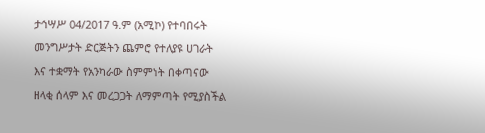ታኅሣሥ 04/2017 ዓ.ም (አሚኮ) የተባበሩት መንግሥታት ድርጅትን ጨምሮ የተለያዩ ሀገራት እና ተቋማት የአንካራው ስምምነት በቀጣናው ዘላቂ ሰላም እና መረጋጋት ለማምጣት የሚያስችል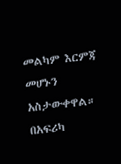መልካም እርምጃ መሆኑን አስታውቀዋል። በአፍሪካ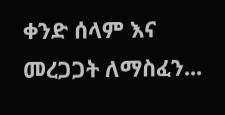ቀንድ ሰላም እና መረጋጋት ለማስፈን...